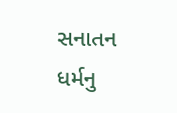સનાતન ધર્મનુ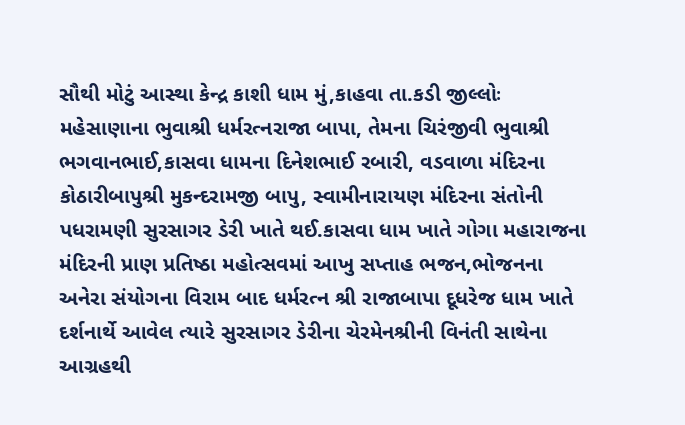સૌથી મોટું આસ્થા કેન્દ્ર કાશી ધામ મું,કાહવા તા.કડી જીલ્લોઃ મહેસાણાના ભુવાશ્રી ધર્મરત્નરાજા બાપા, તેમના ચિરંજીવી ભુવાશ્રી ભગવાનભાઈ,કાસવા ધામના દિનેશભાઈ રબારી, વડવાળા મંદિરના કોઠારીબાપુશ્રી મુકન્દરામજી બાપુ, સ્વામીનારાયણ મંદિરના સંતોની પધરામણી સુરસાગર ડેરી ખાતે થઈ.કાસવા ધામ ખાતે ગોગા મહારાજના મંદિરની પ્રાણ પ્રતિષ્ઠા મહોત્સવમાં આખુ સપ્તાહ ભજન,ભોજનના અનેરા સંયોગના વિરામ બાદ ધર્મરત્ન શ્રી રાજાબાપા દૂધરેજ ધામ ખાતે દર્શનાર્થે આવેલ ત્યારે સુરસાગર ડેરીના ચેરમેનશ્રીની વિનંતી સાથેના આગ્રહથી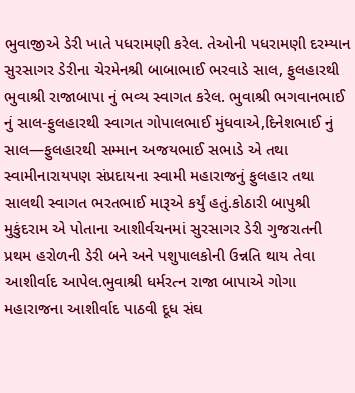ભુવાજીએ ડેરી ખાતે પધરામણી કરેલ. તેઓની પધરામણી દરમ્યાન સુરસાગર ડેરીના ચેરમેનશ્રી બાબાભાઈ ભરવાડે સાલ, ફુલહારથી ભુવાશ્રી રાજાબાપા નું ભવ્ય સ્વાગત કરેલ. ભુવાશ્રી ભગવાનભાઈ નું સાલ-ફુલહારથી સ્વાગત ગોપાલભાઈ મુંધવાએ,દિનેશભાઈ નું સાલ—ફુલહારથી સમ્માન અજયભાઈ સભાડે એ તથા સ્વામીનારાયપણ સંપ્રદાયના સ્વામી મહારાજનું ફુલહાર તથા સાલથી સ્વાગત ભરતભાઈ મારૂએ કર્યું હતું.કોઠારી બાપુશ્રી મુકુંદરામ એ પોતાના આશીર્વચનમાં સુરસાગર ડેરી ગુજરાતની પ્રથમ હરોળની ડેરી બને અને પશુપાલકોની ઉન્નતિ થાય તેવા આશીર્વાદ આપેલ.ભુવાશ્રી ધર્મરત્ન રાજા બાપાએ ગોગા મહારાજના આશીર્વાદ પાઠવી દૂધ સંઘ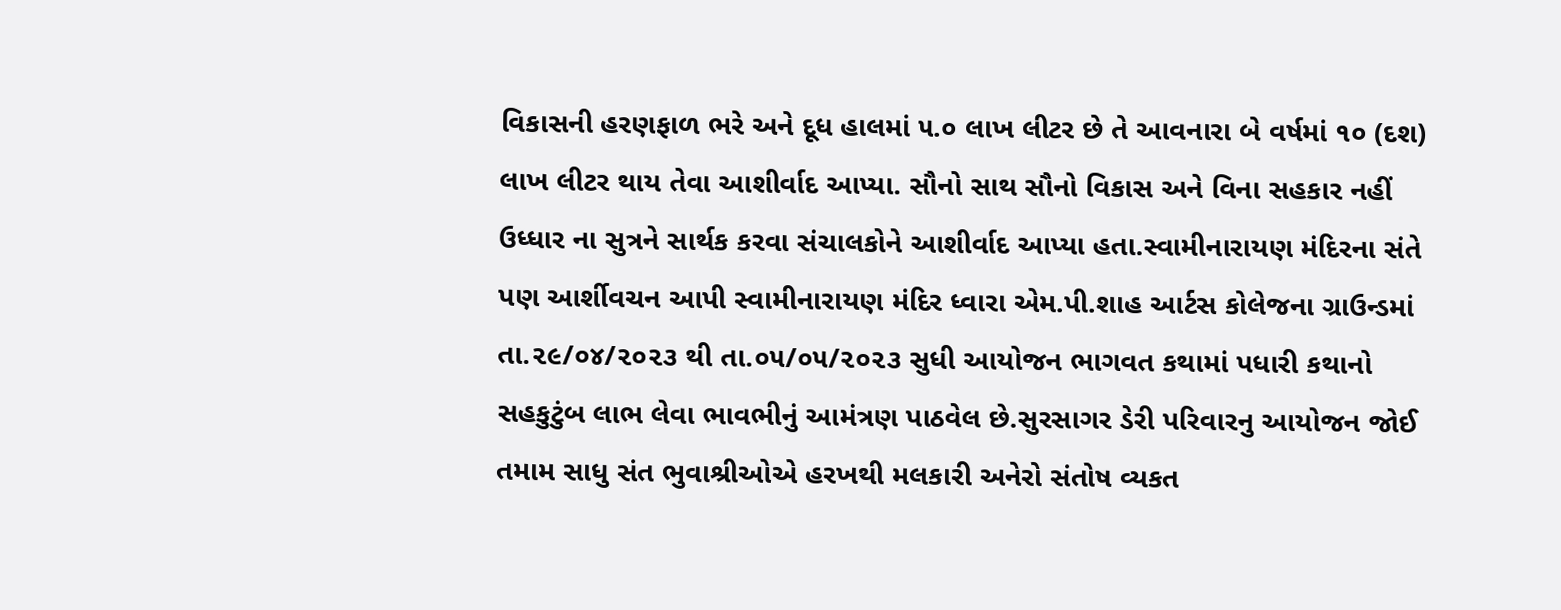વિકાસની હરણફાળ ભરે અને દૂધ હાલમાં ૫.૦ લાખ લીટર છે તે આવનારા બે વર્ષમાં ૧૦ (દશ) લાખ લીટર થાય તેવા આશીર્વાદ આપ્યા. સૌનો સાથ સૌનો વિકાસ અને વિના સહકાર નહીં ઉધ્ધાર ના સુત્રને સાર્થક કરવા સંચાલકોને આશીર્વાદ આપ્યા હતા.સ્વામીનારાયણ મંદિરના સંતે પણ આર્શીવચન આપી સ્વામીનારાયણ મંદિર ધ્વારા એમ.પી.શાહ આર્ટસ કોલેજના ગ્રાઉન્ડમાં તા.૨૯/૦૪/૨૦૨૩ થી તા.૦૫/૦૫/૨૦૨૩ સુધી આયોજન ભાગવત કથામાં પધારી કથાનો સહકુટુંબ લાભ લેવા ભાવભીનું આમંત્રણ પાઠવેલ છે.સુરસાગર ડેરી પરિવારનુ આયોજન જોઈ તમામ સાધુ સંત ભુવાશ્રીઓએ હરખથી મલકારી અનેરો સંતોષ વ્યકત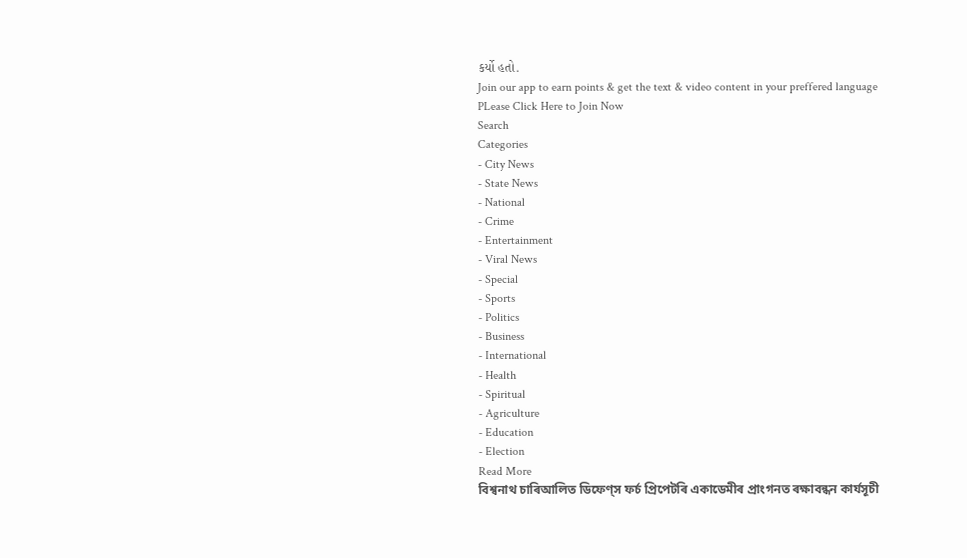કર્યો હતો.
Join our app to earn points & get the text & video content in your preffered language
PLease Click Here to Join Now
Search
Categories
- City News
- State News
- National
- Crime
- Entertainment
- Viral News
- Special
- Sports
- Politics
- Business
- International
- Health
- Spiritual
- Agriculture
- Education
- Election
Read More
বিশ্বনাথ চাৰিআলিত ডিফেণ্স ফৰ্চ প্ৰিপেটৰি একাডেমীৰ প্ৰাংগনত ৰক্ষাবন্ধন কাৰ্যসূচী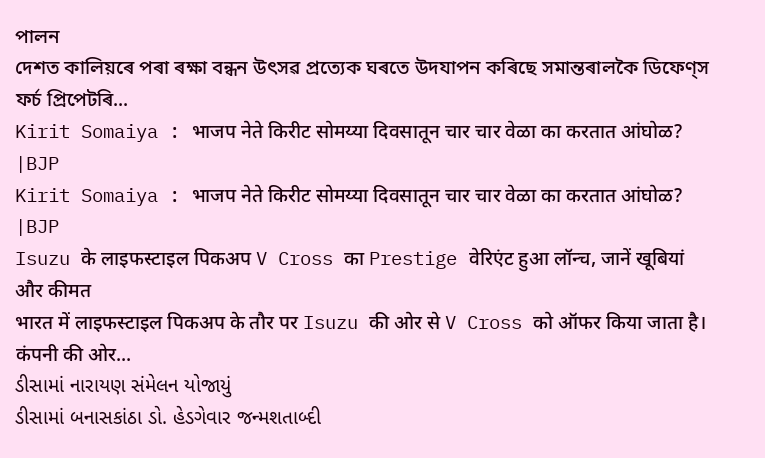পালন
দেশত কালিয়ৰে পৰা ৰক্ষা বন্ধন উৎসৱ প্ৰত্যেক ঘৰতে উদযাপন কৰিছে সমান্তৰালকৈ ডিফেণ্স ফৰ্চ প্ৰিপেটৰি...
Kirit Somaiya : भाजप नेते किरीट सोमय्या दिवसातून चार चार वेळा का करतात आंघोळ? |BJP
Kirit Somaiya : भाजप नेते किरीट सोमय्या दिवसातून चार चार वेळा का करतात आंघोळ? |BJP
Isuzu के लाइफस्टाइल पिकअप V Cross का Prestige वेरिएंट हुआ लॉन्च, जानें खूबियां और कीमत
भारत में लाइफस्टाइल पिकअप के तौर पर Isuzu की ओर से V Cross को ऑफर किया जाता है। कंपनी की ओर...
ડીસામાં નારાયણ સંમેલન યોજાયું
ડીસામાં બનાસકાંઠા ડો. હેડગેવાર જન્મશતાબ્દી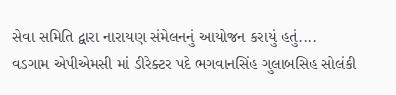સેવા સમિતિ દ્વારા નારાયણ સંમેલનનું આયોજન કરાયું હતું....
વડગામ એપીએમસી માં ડીરેક્ટર પદે ભગવાનસિંહ ગુલાબસિહ સોલંકી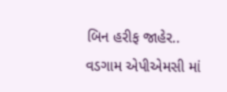બિન હરીફ જાહેર..
વડગામ એપીએમસી માં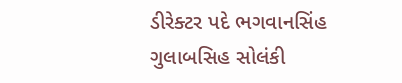ડીરેક્ટર પદે ભગવાનસિંહ ગુલાબસિહ સોલંકી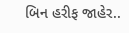બિન હરીફ જાહેર..